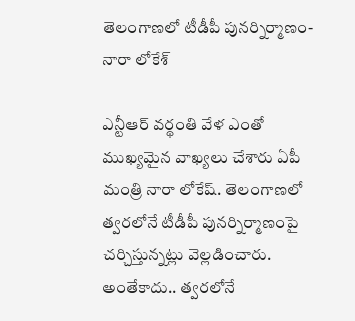తెలంగాణలో టీడీపీ పునర్నిర్మాణం- నారా లోకేశ్‌

ఎన్టీఆర్‌ వర్థంతి వేళ ఎంతో ముఖ్యమైన వాఖ్యలు చేశారు ఏపీ మంత్రి నారా లోకేష్‌. తెలంగాణలో త్వరలోనే టీడీపీ పునర్నిర్మాణంపై చర్చిస్తున్నట్లు వెల్లడించారు. అంతేకాదు.. త్వరలోనే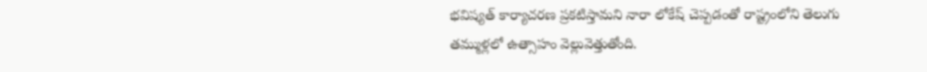భవిష్యత్ కార్యాచరణ ప్రకటిస్తామని నారా లోకేష్ చెప్పడంతో రాష్ట్రంలోని తెలుగు తమ్ముళ్లలో ఉత్సాహం వెల్లువెత్తుతోంది.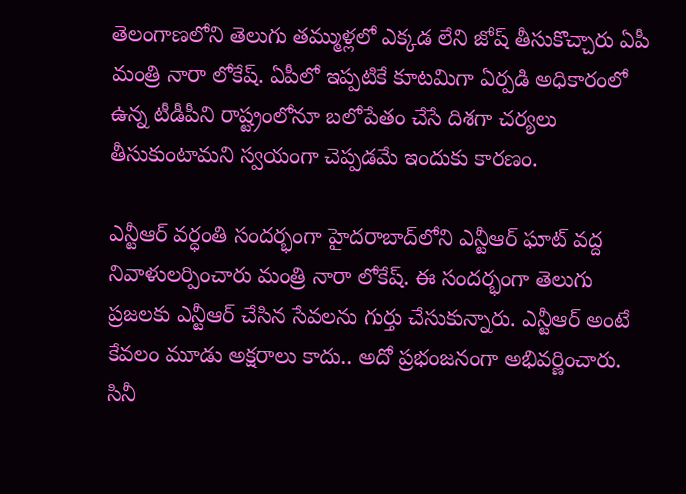తెలంగాణలోని తెలుగు తమ్ముళ్లలో ఎక్కడ లేని జోష్‌ తీసుకొచ్చారు ఏపీ మంత్రి నారా లోకేష్‌. ఏపీలో ఇప్పటికే కూటమిగా ఏర్పడి అధికారంలో ఉన్న టీడీపీని రాష్ట్రంలోనూ బలోపేతం చేసే దిశగా చర్యలు తీసుకుంటామని స్వయంగా చెప్పడమే ఇందుకు కారణం.

ఎన్టీఆర్ వర్ధంతి సందర్భంగా హైదరాబాద్‌లోని ఎన్టీఆర్ ఘాట్ వద్ద నివాళులర్పించారు మంత్రి నారా లోకేష్‌. ఈ సందర్భంగా తెలుగు ప్రజలకు ఎన్టీఆర్ చేసిన సేవలను గుర్తు చేసుకున్నారు. ఎన్టీఆర్ అంటే కేవలం మూడు అక్షరాలు కాదు.. అదో ప్రభంజనంగా అభివర్ణించారు. సినీ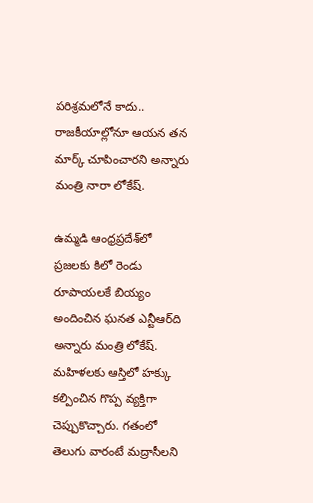పరిశ్రమలోనే కాదు.. రాజకీయాల్లోనూ ఆయన తన మార్క్‌ చూపించారని అన్నారు మంత్రి నారా లోకేష్‌.

ఉమ్మడి ఆంధ్రప్రదేశ్‌లో ప్రజలకు కిలో రెండు రూపాయలకే బియ్యం అందించిన ఘనత ఎన్టీఆర్‌ది అన్నారు మంత్రి లోకేష్‌. మహిళలకు ఆస్తిలో హక్కు కల్పించిన గొప్ప వ్యక్తిగా చెప్పుకొచ్చారు. గతంలో తెలుగు వారంటే మద్రాసీలని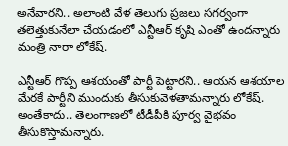అనేవారని.. అలాంటి వేళ తెలుగు ప్రజలు సగర్వంగా తలెత్తుకునేలా చేయడంలో ఎన్టీఆర్‌ కృషి ఎంతో ఉందన్నారు మంత్రి నారా లోకేష్‌.

ఎన్టీఆర్ గొప్ప ఆశయంతో పార్టీ పెట్టారని.. ఆయన ఆశయాల మేరకే పార్టీని ముందుకు తీసుకువెళతామన్నారు లోకేష్‌. అంతేకాదు.. తెలంగాణలో టీడీపీకి పూర్వ వైభవం తీసుకొస్తామన్నారు.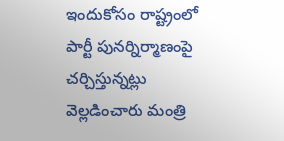ఇందుకోసం రాష్ట్రంలో పార్టీ పునర్నిర్మాణంపై చర్చిస్తున్నట్లు వెల్లడించారు మంత్రి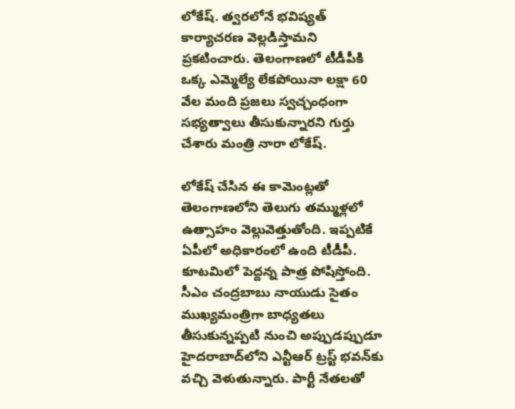లోకేష్‌. త్వరలోనే భవిష్యత్ కార్యాచరణ వెల్లడిస్తామని ప్రకటించారు. తెలంగాణలో టీడీపీకి ఒక్క ఎమ్మెల్యే లేకపోయినా లక్షా 60 వేల మంది ప్రజలు స్వచ్చంధంగా సభ్యత్వాలు తీసుకున్నారని గుర్తు చేశారు మంత్రి నారా లోకేష్‌.

లోకేష్‌ చేసిన ఈ కామెంట్లతో తెలంగాణలోని తెలుగు తమ్ముళ్లలో ఉత్సాహం వెల్లువెత్తుతోంది. ఇప్పటికే ఏపీలో అధికారంలో ఉంది టీడీపీ. కూటమిలో పెద్దన్న పాత్ర పోషిస్తోంది. సీఎం చంద్రబాబు నాయుడు సైతం ముఖ్యమంత్రిగా బాధ్యతలు తీసుకున్నప్పటి నుంచి అప్పుడప్పుడూ హైదరాబాద్‌లోని ఎన్టీఆర్‌ ట్రస్ట్‌ భవన్‌కు వచ్చి వెళుతున్నారు. పార్టీ నేతలతో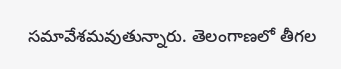సమావేశమవుతున్నారు. తెలంగాణలో తీగల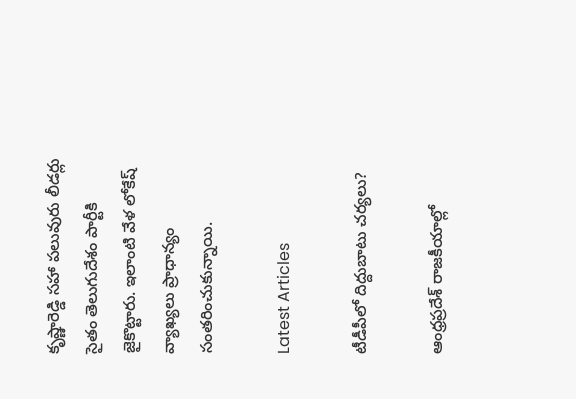కృష్ణారెడ్డి సహా పలువురు లీడర్లు సైతం తెలుగుదేశం పార్టీకి జైకొట్టారు. ఇలాంటి వేళ లోకేష్‌ వ్యాఖ్యలు ప్రాధాన్యం సంతరించుకున్నాయి.

Latest Articles

టీడీపీలో దిద్దుబాటు చర్యలు?

ఆంధ్రప్రదేశ్ రాజకీయాల్లో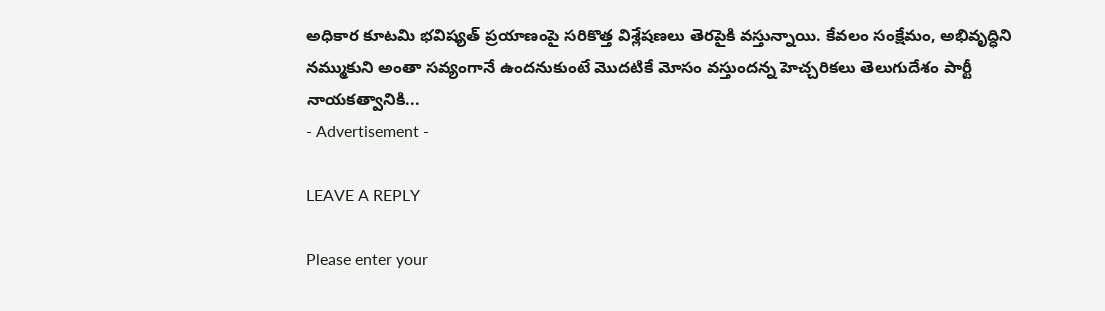అధికార కూటమి భవిష్యత్ ప్రయాణంపై సరికొత్త విశ్లేషణలు తెరపైకి వస్తున్నాయి. కేవలం సంక్షేమం, అభివృద్ధిని నమ్ముకుని అంతా సవ్యంగానే ఉందనుకుంటే మొదటికే మోసం వస్తుందన్న హెచ్చరికలు తెలుగుదేశం పార్టీ నాయకత్వానికి...
- Advertisement -

LEAVE A REPLY

Please enter your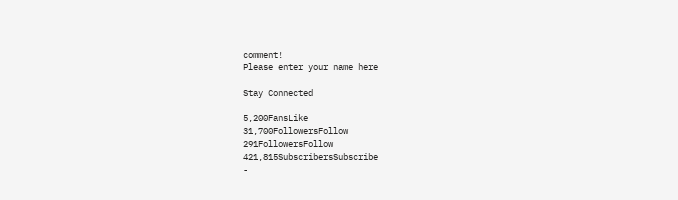comment!
Please enter your name here

Stay Connected

5,200FansLike
31,700FollowersFollow
291FollowersFollow
421,815SubscribersSubscribe
-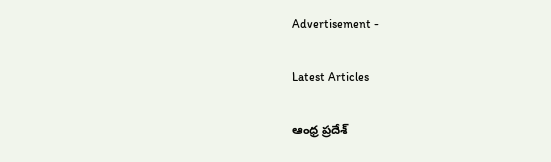Advertisement -

Latest Articles

ఆంధ్ర ప్రదేశ్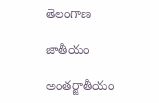తెలంగాణ

జాతీయం

అంతర్జాతీయం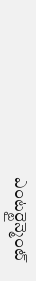ఎంటర్టైన్మెంట్